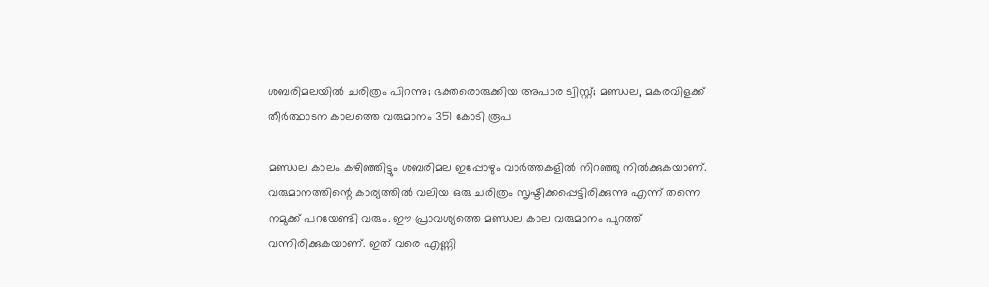ശബരിമലയിൽ ചരിത്രം പിറന്നു; ഭക്തരൊരുക്കിയ അപാര ട്വിസ്റ്റ്; മണ്ഡല, മകരവിളക്ക് തീർത്ഥാടന കാലത്തെ വരുമാനം 351 കോടി രൂപ

മണ്ഡല കാലം കഴിഞ്ഞിട്ടും ശബരിമല ഇപ്പോഴും വാർത്തകളിൽ നിറഞ്ഞു നിൽക്കുകയാണ്. വരുമാനത്തിന്റെ കാര്യത്തിൽ വലിയ ഒരു ചരിത്രം സൃഷ്ടിക്കപ്പെട്ടിരിക്കുന്നു എന്ന് തന്നെ നമുക്ക് പറയേണ്ടി വരും. ഈ പ്രാവശ്യത്തെ മണ്ഡല കാല വരുമാനം പുറത്ത് വന്നിരിക്കുകയാണ്. ഇത് വരെ എണ്ണി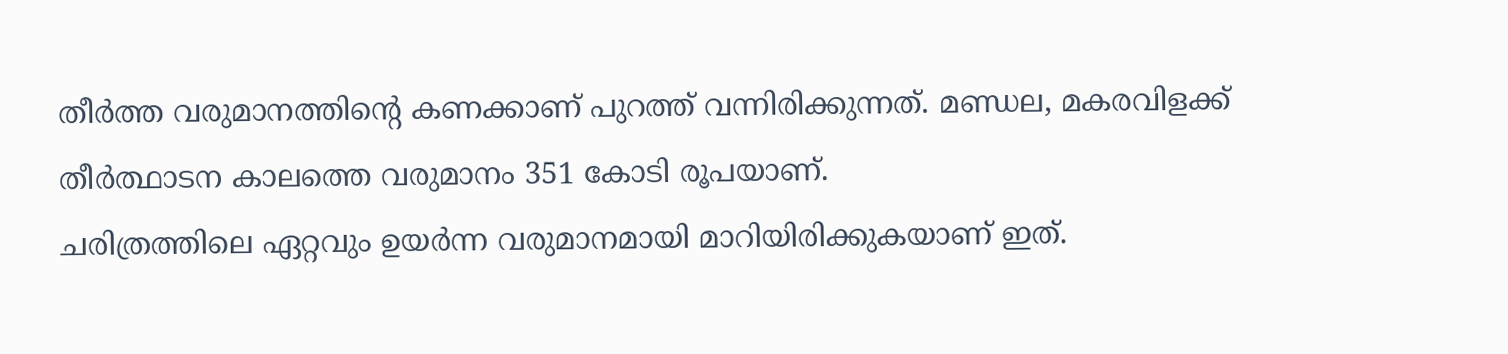തീർത്ത വരുമാനത്തിന്റെ കണക്കാണ് പുറത്ത് വന്നിരിക്കുന്നത്. മണ്ഡല, മകരവിളക്ക് തീർത്ഥാടന കാലത്തെ വരുമാനം 351 കോടി രൂപയാണ്.
ചരിത്രത്തിലെ ഏറ്റവും ഉയർന്ന വരുമാനമായി മാറിയിരിക്കുകയാണ് ഇത്.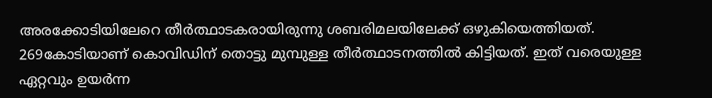അരക്കോടിയിലേറെ തീർത്ഥാടകരായിരുന്നു ശബരിമലയിലേക്ക് ഒഴുകിയെത്തിയത്. 269കോടിയാണ് കൊവിഡിന് തൊട്ടു മുമ്പുള്ള തീർത്ഥാടനത്തിൽ കിട്ടിയത്. ഇത് വരെയുള്ള ഏറ്റവും ഉയർന്ന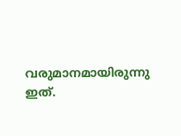വരുമാനമായിരുന്നു ഇത്.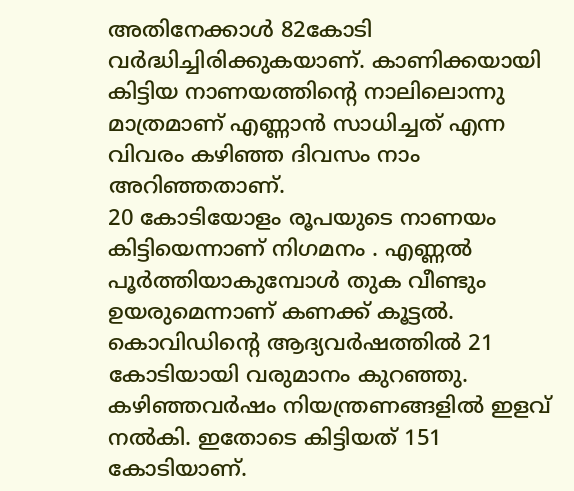അതിനേക്കാൾ 82കോടി വർദ്ധിച്ചിരിക്കുകയാണ്. കാണിക്കയായി കിട്ടിയ നാണയത്തിന്റെ നാലിലൊന്നു മാത്രമാണ് എണ്ണാൻ സാധിച്ചത് എന്ന വിവരം കഴിഞ്ഞ ദിവസം നാം അറിഞ്ഞതാണ്.
20 കോടിയോളം രൂപയുടെ നാണയം കിട്ടിയെന്നാണ് നിഗമനം . എണ്ണൽ പൂർത്തിയാകുമ്പോൾ തുക വീണ്ടും ഉയരുമെന്നാണ് കണക്ക് കൂട്ടൽ. കൊവിഡിന്റെ ആദ്യവർഷത്തിൽ 21 കോടിയായി വരുമാനം കുറഞ്ഞു. കഴിഞ്ഞവർഷം നിയന്ത്രണങ്ങളിൽ ഇളവ് നൽകി. ഇതോടെ കിട്ടിയത് 151 കോടിയാണ്.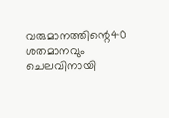വരുമാനത്തിന്റെ40 ശതമാനവും ചെലവിനായി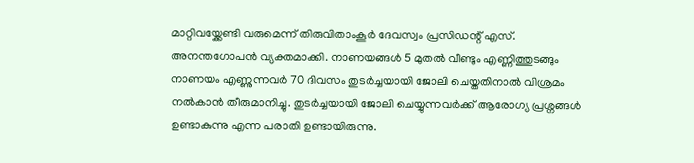മാറ്റിവയ്ക്കേണ്ടി വരുമെന്ന് തിരുവിതാംകൂർ ദേവസ്വം പ്രസിഡന്റ് എസ്. അനന്തഗോപൻ വ്യക്തമാക്കി. നാണയങ്ങൾ 5 മുതൽ വീണ്ടും എണ്ണിത്തുടങ്ങും നാണയം എണ്ണുന്നവർ 70 ദിവസം തുടർച്ചയായി ജോലി ചെയ്തതിനാൽ വിശ്രമം നൽകാൻ തീരുമാനിച്ചു. തുടർച്ചയായി ജോലി ചെയ്യുന്നവർക്ക് ആരോഗ്യ പ്രശ്നങ്ങൾ ഉണ്ടാകുന്നു എന്ന പരാതി ഉണ്ടായിരുന്നു.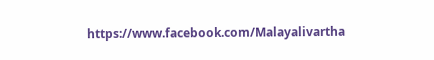https://www.facebook.com/Malayalivartha